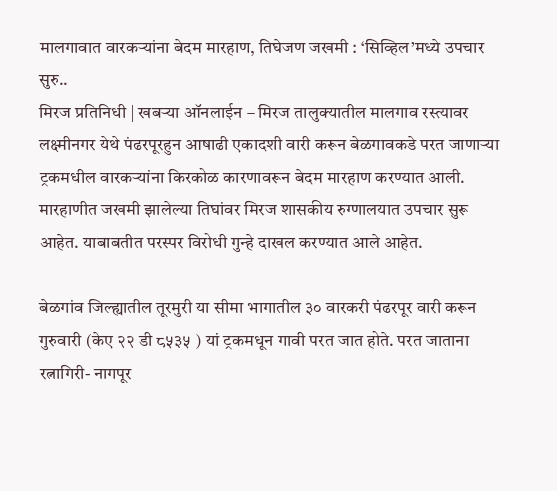मालगावात वारकऱ्यांना बेदम मारहाण, तिघेजण जखमी : ‘सिव्हिल’मध्ये उपचार सुरु..
मिरज प्रतिनिधी | खबऱ्या ऑनलाईन – मिरज तालुक्यातील मालगाव रस्त्यावर लक्ष्मीनगर येथे पंढरपूरहुन आषाढी एकादशी वारी करून बेळगावकडे परत जाणाऱ्या ट्रकमधील वारकऱ्यांना किरकोळ कारणावरून बेदम मारहाण करण्यात आली. मारहाणीत जखमी झालेल्या तिघांवर मिरज शासकीय रुग्णालयात उपचार सुरू आहेत. याबाबतीत परस्पर विरोधी गुन्हे दाखल करण्यात आले आहेत.

बेळगांव जिल्ह्यातील तूरमुरी या सीमा भागातील ३० वारकरी पंढरपूर वारी करून गुरुवारी (केए २२ डी ८५३५ ) यां ट्रकमधून गावी परत जात होते. परत जाताना रत्नागिरी- नागपूर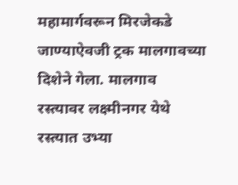महामार्गवरून मिरजेकडे जाण्याऐवजी ट्रक मालगावच्या दिशेने गेला. मालगाव रस्त्यावर लक्ष्मीनगर येथे रस्त्यात उभ्या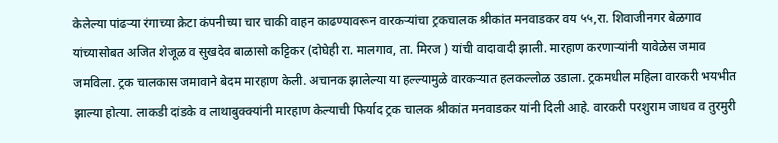केलेल्या पांढऱ्या रंगाच्या क्रेटा कंपनीच्या चार चाकी वाहन काढण्यावरून वारकऱ्यांचा ट्रकचालक श्रीकांत मनवाडकर वय ५५,रा. शिवाजीनगर बेळगाव यांच्यासोबत अजित शेजूळ व सुखदेव बाळासो कट्टिकर (दोघेही रा. मालगाव, ता. मिरज ) यांची वादावादी झाली. मारहाण करणाऱ्यांनी यावेळेस जमाव जमविला. ट्रक चालकास जमावाने बेदम मारहाण केली. अचानक झालेल्या या हल्ल्यामुळे वारकऱ्यात हलकल्लोळ उडाला. ट्रकमधील महिला वारकरी भयभीत झाल्या होत्या. लाकडी दांडके व लाथाबुक्क्यांनी मारहाण केल्याची फिर्याद ट्रक चालक श्रीकांत मनवाडकर यांनी दिली आहे. वारकरी परशुराम जाधव व तुरमुरी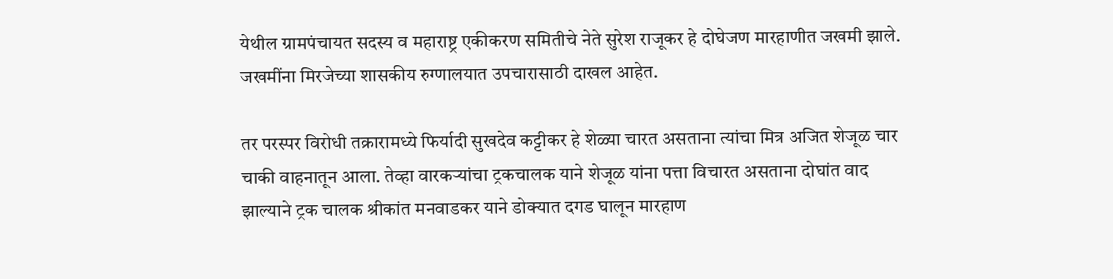येथील ग्रामपंचायत सदस्य व महाराष्ट्र एकीकरण समितीचे नेते सुरेश राजूकर हे दोघेजण मारहाणीत जखमी झाले. जखमींना मिरजेच्या शासकीय रुग्णालयात उपचारासाठी दाखल आहेत.

तर परस्पर विरोधी तक्रारामध्ये फिर्यादी सुखदेव कट्टीकर हे शेळ्या चारत असताना त्यांचा मित्र अजित शेजूळ चार चाकी वाहनातून आला. तेव्हा वारकऱ्यांचा ट्रकचालक याने शेजूळ यांना पत्ता विचारत असताना दोघांत वाद झाल्याने ट्रक चालक श्रीकांत मनवाडकर याने डोक्यात दगड घालून मारहाण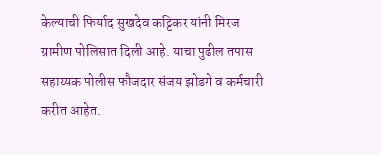केल्याची फिर्याद सुखदेव कट्टिकर यांनी मिरज ग्रामीण पोलिसात दिली आहे. याचा पुढील तपास सहाय्यक पोलीस फौजदार संजय झोडगे व कर्मचारी करीत आहेत.